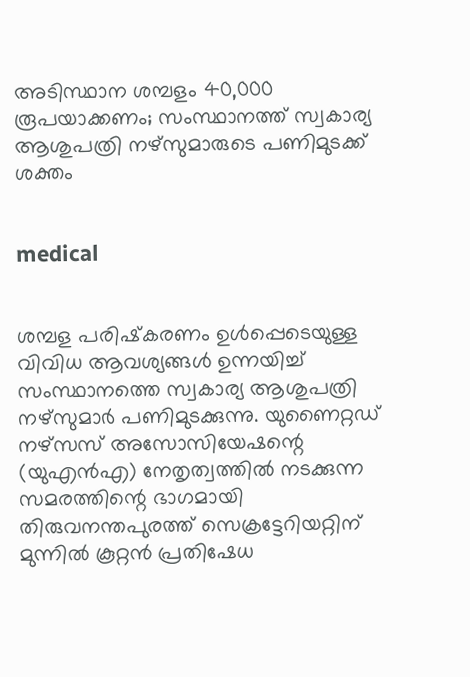അടിസ്ഥാന ശമ്പളം 40,000 രൂപയാക്കണം; സംസ്ഥാനത്ത് സ്വകാര്യ ആശുപത്രി നഴ്സുമാരുടെ പണിമുടക്ക് ശക്തം


medical


ശമ്പള പരിഷ്‌കരണം ഉള്‍പ്പെടെയുള്ള വിവിധ ആവശ്യങ്ങള്‍ ഉന്നയിച്ച് സംസ്ഥാനത്തെ സ്വകാര്യ ആശുപത്രി നഴ്സുമാര്‍ പണിമുടക്കുന്നു. യുണൈറ്റഡ് നഴ്സസ് അസോസിയേഷന്റെ (യുഎന്‍എ) നേതൃത്വത്തില്‍ നടക്കുന്ന സമരത്തിന്റെ ഭാഗമായി തിരുവനന്തപുരത്ത് സെക്രട്ടേറിയറ്റിന് മുന്നില്‍ കൂറ്റന്‍ പ്രതിഷേധ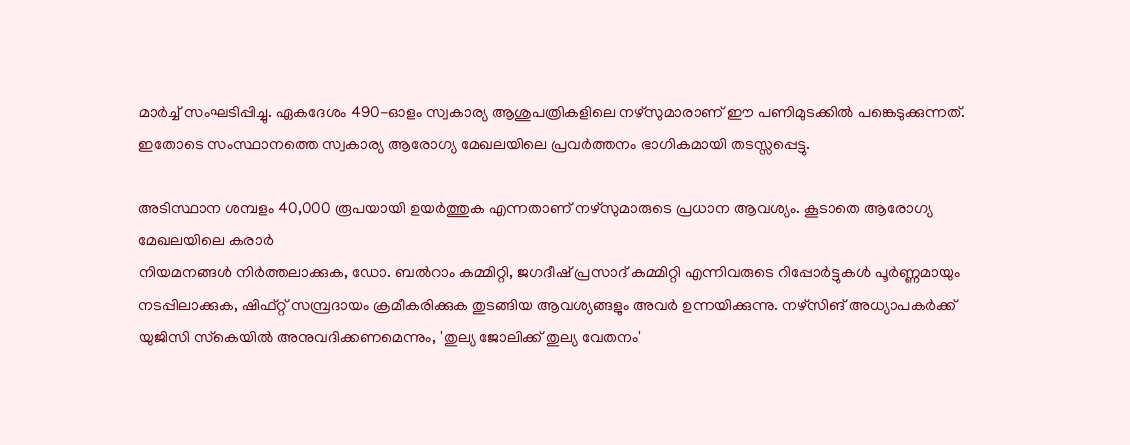മാര്‍ച്ച് സംഘടിപ്പിച്ചു. ഏകദേശം 490-ഓളം സ്വകാര്യ ആശുപത്രികളിലെ നഴ്സുമാരാണ് ഈ പണിമുടക്കില്‍ പങ്കെടുക്കുന്നത്. ഇതോടെ സംസ്ഥാനത്തെ സ്വകാര്യ ആരോഗ്യ മേഖലയിലെ പ്രവര്‍ത്തനം ഭാഗികമായി തടസ്സപ്പെട്ടു.

അടിസ്ഥാന ശമ്പളം 40,000 രൂപയായി ഉയര്‍ത്തുക എന്നതാണ് നഴ്സുമാരുടെ പ്രധാന ആവശ്യം. കൂടാതെ ആരോഗ്യ മേഖലയിലെ കരാര്‍
നിയമനങ്ങള്‍ നിര്‍ത്തലാക്കുക, ഡോ. ബല്‍റാം കമ്മിറ്റി, ജഗദീഷ് പ്രസാദ് കമ്മിറ്റി എന്നിവരുടെ റിപ്പോര്‍ട്ടുകള്‍ പൂര്‍ണ്ണമായും നടപ്പിലാക്കുക, ഷിഫ്റ്റ് സമ്പ്രദായം ക്രമീകരിക്കുക തുടങ്ങിയ ആവശ്യങ്ങളും അവര്‍ ഉന്നയിക്കുന്നു. നഴ്സിങ് അധ്യാപകര്‍ക്ക് യുജിസി സ്‌കെയില്‍ അനുവദിക്കണമെന്നും, 'തുല്യ ജോലിക്ക് തുല്യ വേതനം'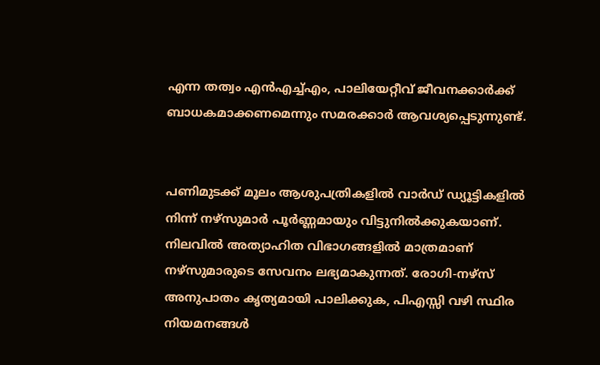എന്ന തത്വം എന്‍എച്ച്എം, പാലിയേറ്റീവ് ജീവനക്കാര്‍ക്ക് ബാധകമാക്കണമെന്നും സമരക്കാര്‍ ആവശ്യപ്പെടുന്നുണ്ട്.


പണിമുടക്ക് മൂലം ആശുപത്രികളില്‍ വാര്‍ഡ് ഡ്യൂട്ടികളില്‍ നിന്ന് നഴ്സുമാര്‍ പൂര്‍ണ്ണമായും വിട്ടുനില്‍ക്കുകയാണ്. നിലവില്‍ അത്യാഹിത വിഭാഗങ്ങളില്‍ മാത്രമാണ് നഴ്സുമാരുടെ സേവനം ലഭ്യമാകുന്നത്. രോഗി-നഴ്സ് അനുപാതം കൃത്യമായി പാലിക്കുക, പിഎസ്സി വഴി സ്ഥിര നിയമനങ്ങള്‍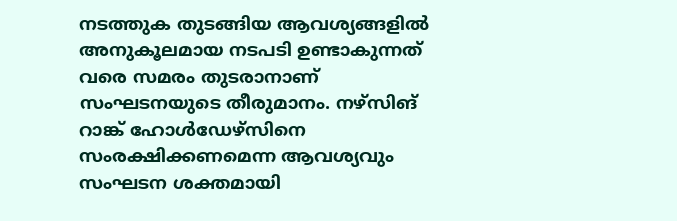നടത്തുക തുടങ്ങിയ ആവശ്യങ്ങളില്‍ അനുകൂലമായ നടപടി ഉണ്ടാകുന്നത് വരെ സമരം തുടരാനാണ് സംഘടനയുടെ തീരുമാനം. നഴ്സിങ് റാങ്ക് ഹോള്‍ഡേഴ്‌സിനെ സംരക്ഷിക്കണമെന്ന ആവശ്യവും സംഘടന ശക്തമായി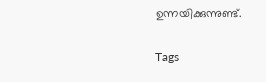ഉന്നയിക്കുന്നുണ്ട്.

Tags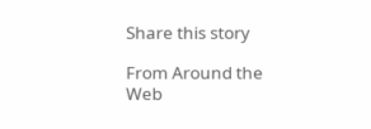Share this story

From Around the Web